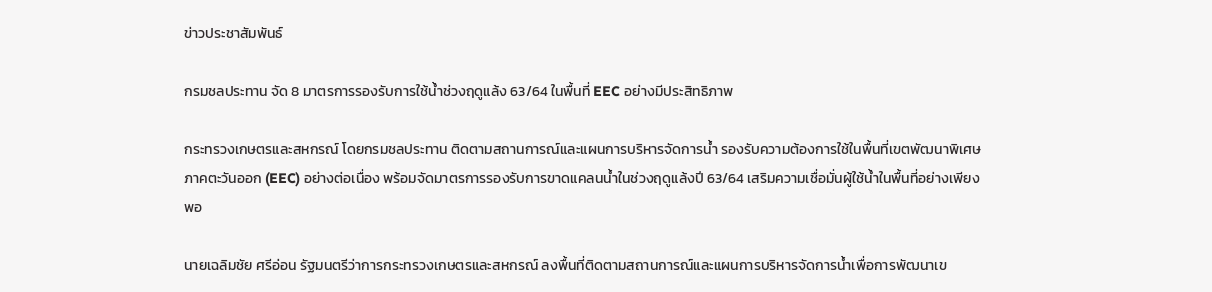ข่าวประชาสัมพันธ์

กรมชลประทาน จัด 8 มาตรการรองรับการใช้น้ำช่วงฤดูแล้ง 63/64 ในพื้นที่ EEC อย่างมีประสิทธิภาพ

กระทรวงเกษตรและสหกรณ์ โดยกรมชลประทาน ติดตามสถานการณ์และแผนการบริหารจัดการน้ำ รองรับความต้องการใช้ในพื้นที่เขตพัฒนาพิเศษภาคตะวันออก (EEC) อย่างต่อเนื่อง พร้อมจัดมาตรการรองรับการขาดแคลนน้ำในช่วงฤดูแล้งปี 63/64 เสริมความเชื่อมั่นผู้ใช้น้ำในพื้นที่อย่างเพียงพอ

นายเฉลิมชัย ศรีอ่อน รัฐมนตรีว่าการกระทรวงเกษตรและสหกรณ์ ลงพื้นที่ติดตามสถานการณ์และแผนการบริหารจัดการน้ำเพื่อการพัฒนาเข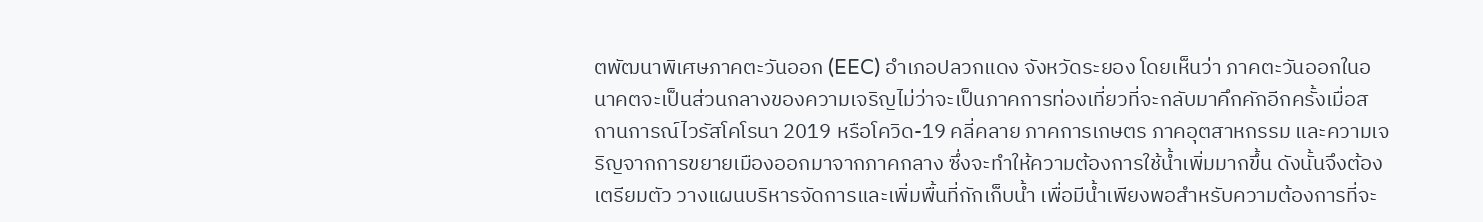ตพัฒนาพิเศษภาคตะวันออก (EEC) อำเภอปลวกแดง จังหวัดระยอง โดยเห็นว่า ภาคตะวันออกในอนาคตจะเป็นส่วนกลางของความเจริญไม่ว่าจะเป็นภาคการท่องเที่ยวที่จะกลับมาคึกคักอีกครั้งเมื่อสถานการณ์ไวรัสโคโรนา 2019 หรือโควิด-19 คลี่คลาย ภาคการเกษตร ภาคอุตสาหกรรม และความเจริญจากการขยายเมืองออกมาจากภาคกลาง ซึ่งจะทำให้ความต้องการใช้น้ำเพิ่มมากขึ้น ดังนั้นจึงต้องเตรียมตัว วางแผนบริหารจัดการและเพิ่มพื้นที่กักเก็บน้ำ เพื่อมีน้ำเพียงพอสำหรับความต้องการที่จะ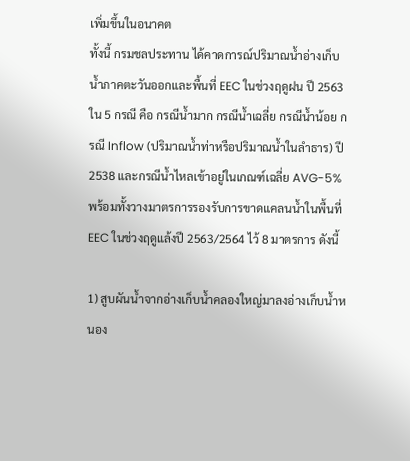เพิ่มขึ้นในอนาคต
ทั้งนี้ กรมชลประทาน ได้คาดการณ์ปริมาณน้ำอ่างเก็บน้ำภาคตะวันออกและพื้นที่ EEC ในช่วงฤดูฝน ปี 2563ใน 5 กรณี คือ กรณีน้ำมาก กรณีน้ำเฉลี่ย กรณีน้ำน้อย กรณี Inflow (ปริมาณน้ำท่าหรือปริมาณน้ำในลำธาร) ปี 2538 และกรณีน้ำไหลเข้าอยู่ในเกณฑ์เฉลี่ย AVG-5%
พร้อมทั้งวางมาตรการรองรับการขาดแคลนน้ำในพื้นที่ EEC ในช่วงฤดูแล้งปี 2563/2564 ไว้ 8 มาตรการ ดังนี้

1) สูบผันน้ำจากอ่างเก็บน้ำคลองใหญ่มาลงอ่างเก็บน้ำหนอง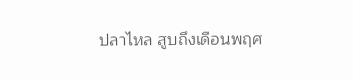ปลาไหล สูบถึงเดือนพฤศ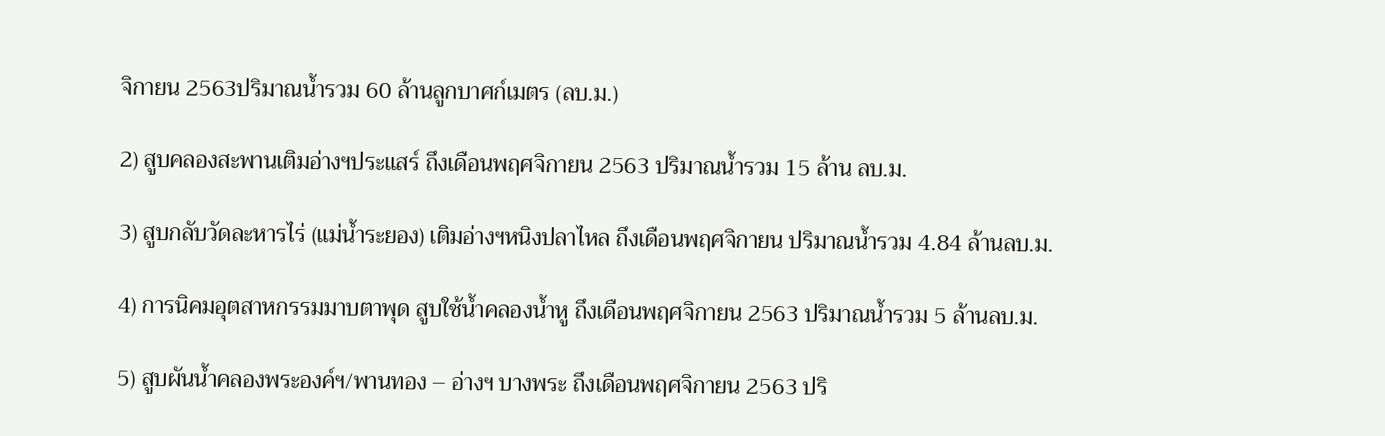จิกายน 2563ปริมาณน้ำรวม 60 ล้านลูกบาศก์เมตร (ลบ.ม.)

2) สูบคลองสะพานเติมอ่างฯประแสร์ ถึงเดือนพฤศจิกายน 2563 ปริมาณน้ำรวม 15 ล้าน ลบ.ม.

3) สูบกลับวัดละหารไร่ (แม่น้ำระยอง) เติมอ่างฯหนิงปลาไหล ถึงเดือนพฤศจิกายน ปริมาณน้ำรวม 4.84 ล้านลบ.ม.

4) การนิคมอุตสาหกรรมมาบตาพุด สูบใช้น้ำคลองน้ำหู ถึงเดือนพฤศจิกายน 2563 ปริมาณน้ำรวม 5 ล้านลบ.ม.

5) สูบผันน้ำคลองพระองค์ฯ/พานทอง – อ่างฯ บางพระ ถึงเดือนพฤศจิกายน 2563 ปริ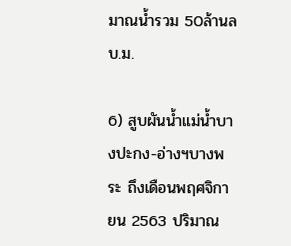มาณน้ำรวม 50ล้านลบ.ม.

6) สูบผันน้ำแม่น้ำบางปะกง-อ่างฯบางพระ ถึงเดือนพฤศจิกายน 2563 ปริมาณ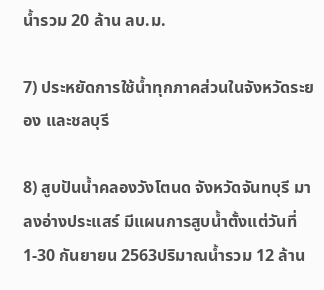น้ำรวม 20 ล้าน ลบ.ม.

7) ประหยัดการใช้น้ำทุกภาคส่วนในจังหวัดระยอง และชลบุรี

8) สูบปันน้ำคลองวังโตนด จังหวัดจันทบุรี มาลงอ่างประแสร์ มีแผนการสูบน้ำตั้งแต่วันที่ 1-30 กันยายน 2563ปริมาณน้ำรวม 12 ล้าน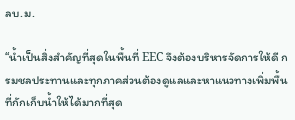ลบ.ม.

“น้ำเป็นสิ่งสำคัญที่สุดในพื้นที่ EEC จึงต้องบริหารจัดการให้ดี กรมชลประทานและทุกภาคส่วนต้องดูแลและหาแนวทางเพิ่มพื้นที่กักเก็บน้ำให้ได้มากที่สุด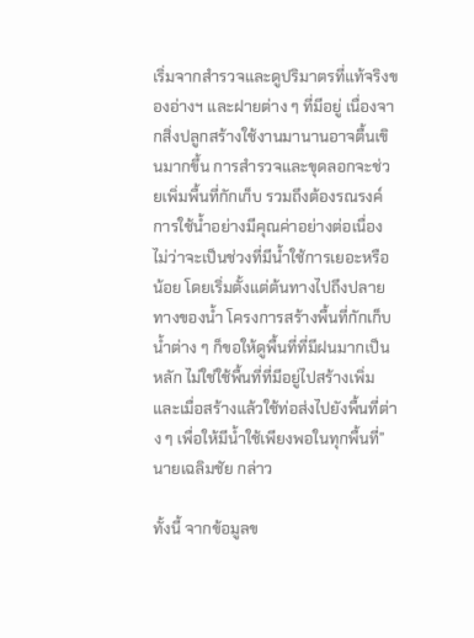เริ่มจากสำรวจและดูปริมาตรที่แท้จริงของอ่างฯ และฝายต่าง ๆ ที่มีอยู่ เนื่องจากสิ่งปลูกสร้างใช้งานมานานอาจตื้นเขินมากขึ้น การสำรวจและขุดลอกจะช่วยเพิ่มพื้นที่กักเก็บ รวมถึงต้องรณรงค์การใช้น้ำอย่างมีคุณค่าอย่างต่อเนื่องไม่ว่าจะเป็นช่วงที่มีน้ำใช้การเยอะหรือน้อย โดยเริ่มตั้งแต่ต้นทางไปถึงปลายทางของน้ำ โครงการสร้างพื้นที่กักเก็บน้ำต่าง ๆ ก็ขอให้ดูพื้นที่ที่มีฝนมากเป็นหลัก ไม่ใช่ใช้พื้นที่ที่มีอยู่ไปสร้างเพิ่ม และเมื่อสร้างแล้วใช้ท่อส่งไปยังพื้นที่ต่าง ๆ เพื่อให้มีน้ำใช้เพียงพอในทุกพื้นที่” นายเฉลิมชัย กล่าว

ทั้งนี้ จากข้อมูลข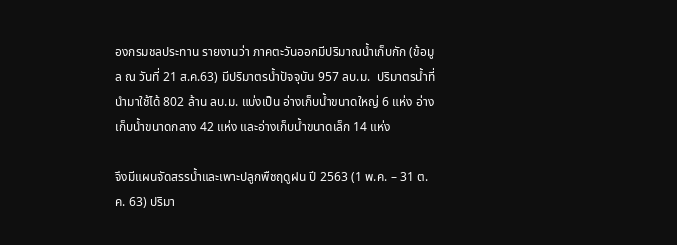องกรมชลประทาน รายงานว่า ภาคตะวันออกมีปริมาณน้ำเก็บกัก (ข้อมูล ณ วันที่ 21 ส.ค.63) มีปริมาตรน้ำปัจจุบัน 957 ลบ.ม.  ปริมาตรน้ำที่นำมาใช้ได้ 802 ล้าน ลบ.ม. แบ่งเป็น อ่างเก็บน้ำขนาดใหญ่ 6 แห่ง อ่างเก็บน้ำขนาดกลาง 42 แห่ง และอ่างเก็บน้ำขนาดเล็ก 14 แห่ง

จึงมีแผนจัดสรรน้ำและเพาะปลูกพืชฤดูฝน ปี 2563 (1 พ.ค. – 31 ต.ค. 63) ปริมา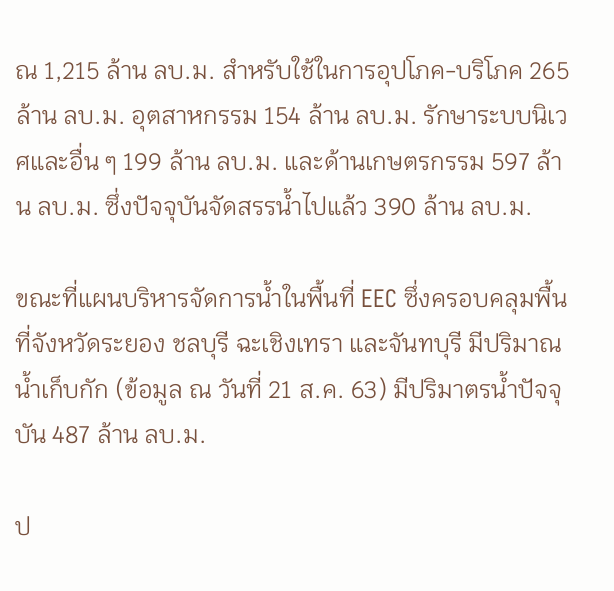ณ 1,215 ล้าน ลบ.ม. สำหรับใช้ในการอุปโภค-บริโภค 265 ล้าน ลบ.ม. อุตสาหกรรม 154 ล้าน ลบ.ม. รักษาระบบนิเวศและอื่น ๆ 199 ล้าน ลบ.ม. และด้านเกษตรกรรม 597 ล้าน ลบ.ม. ซึ่งปัจจุบันจัดสรรน้ำไปแล้ว 390 ล้าน ลบ.ม.

ขณะที่แผนบริหารจัดการน้ำในพื้นที่ EEC ซึ่งครอบคลุมพื้นที่จังหวัดระยอง ชลบุรี ฉะเชิงเทรา และจันทบุรี มีปริมาณน้ำเก็บกัก (ข้อมูล ณ วันที่ 21 ส.ค. 63) มีปริมาตรน้ำปัจจุบัน 487 ล้าน ลบ.ม.

ป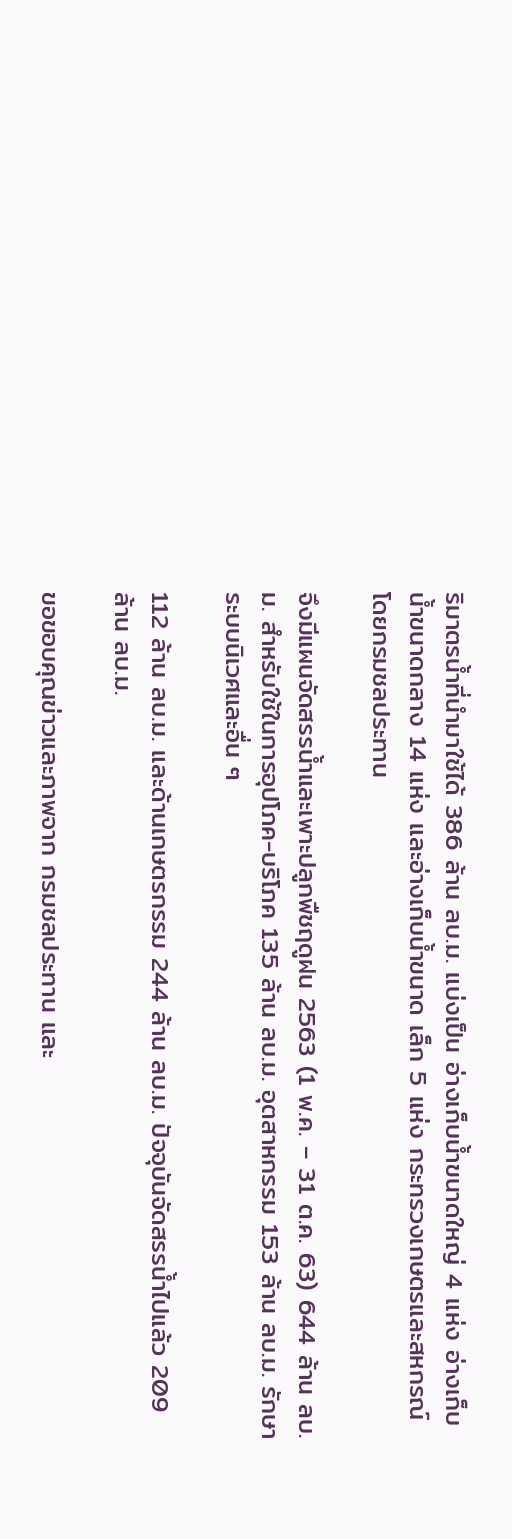ริมาตรน้ำที่นำมาใช้ได้ 386 ล้าน ลบ.ม. แบ่งเป็น อ่างเก็บน้ำขนาดใหญ่ 4 แห่ง อ่างเก็บน้ำขนาดกลาง 14 แห่ง และอ่างเก็บน้ำขนาด เล็ก 5 แห่ง กระทรวงเกษตรและสหกรณ์ โดยกรมชลประทาน

จึงมีแผนจัดสรรน้ำและเพาะปลูกพืชฤดูฝน 2563 (1 พ.ค. – 31 ต.ค. 63) 644 ล้าน ลบ.ม. สำหรับใช้ในการอุปโภค-บริโภค 135 ล้าน ลบ.ม. อุตสาหกรรม 153 ล้าน ลบ.ม. รักษาระบบนิเวศและอื่น ๆ

112 ล้าน ลบ.ม. และด้านเกษตรกรรม 244 ล้าน ลบ.ม. ปัจจุบันจัดสรรน้ำไปแล้ว 209 ล้าน ลบ.ม.

ขอขอบคุณข่าวและภาพจาก กรมชลประทาน และ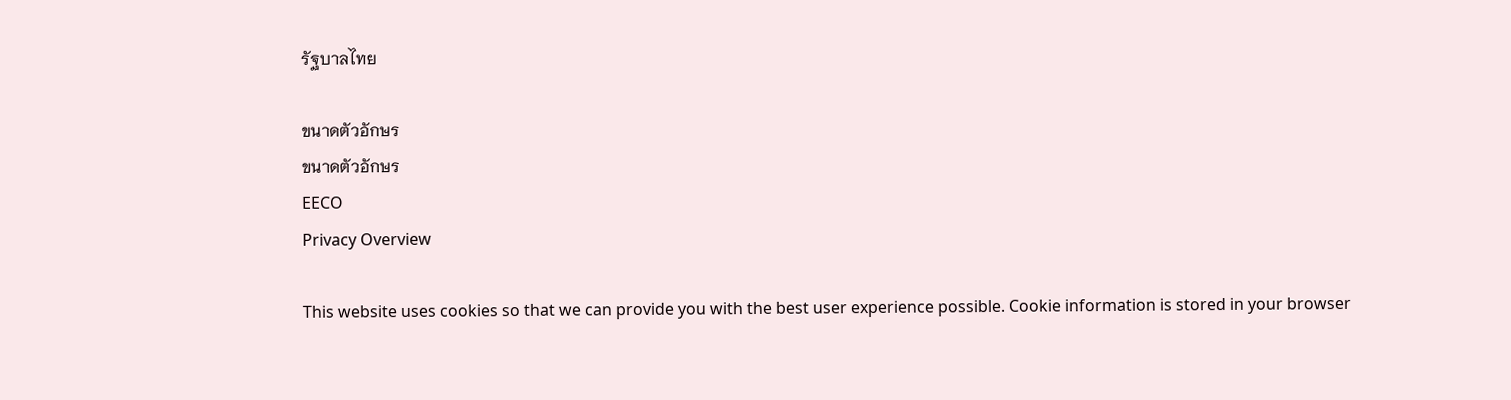รัฐบาลไทย

ขนาดตัวอักษร
ขนาดตัวอักษร
EECO
Privacy Overview

This website uses cookies so that we can provide you with the best user experience possible. Cookie information is stored in your browser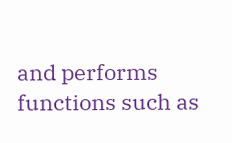and performs functions such as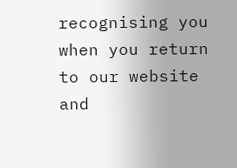recognising you when you return to our website and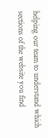helping our team to understand which sections of the website you find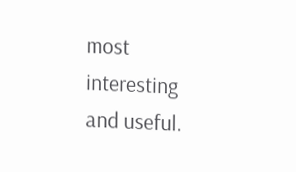most interesting and useful.